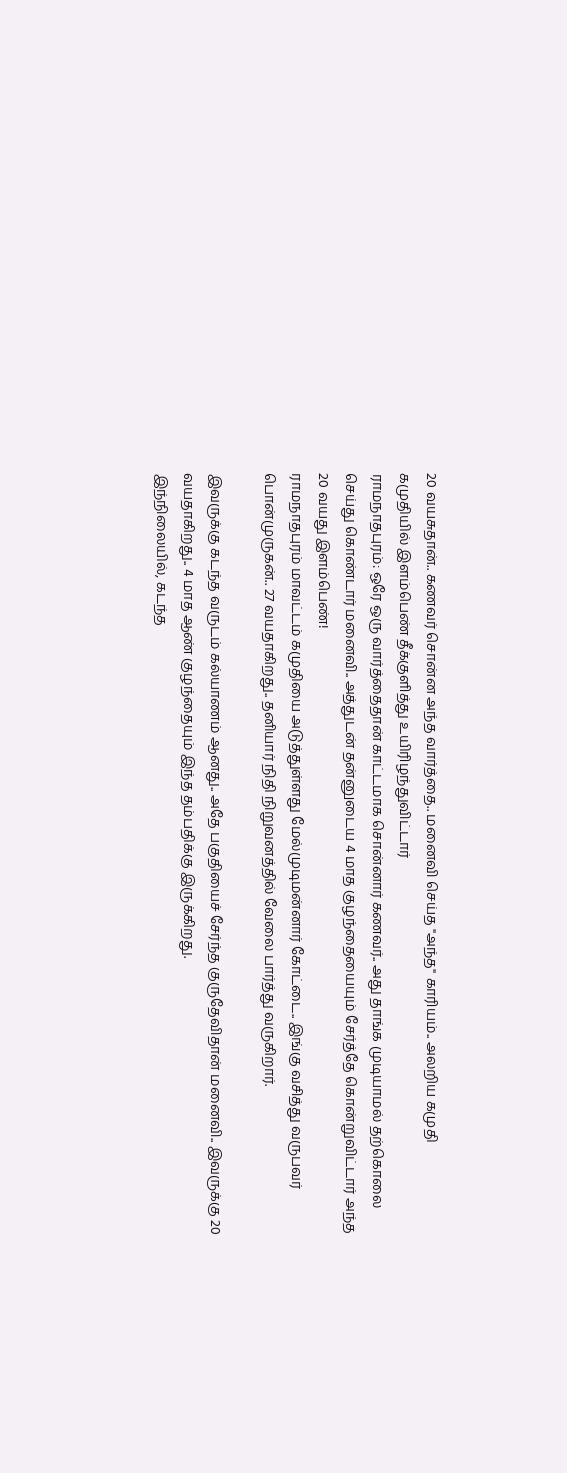20 வயசுதான்.. கணவர் சொன்ன அந்த வார்த்தை.. மனைவி செய்த "அந்த" காரியம்.. அலறிய கமுதி
கமுதியில் இளம்பெண் தீக்குளித்து உயிரிழந்துவிட்டார்
ராமநாதபுரம்: ஒரே ஒரு வார்த்தைதான் காட்டமாக சொன்னார் கணவர்.. அது தாங்க முடியாமல் தற்கொலை செய்து கொண்டார் மனைவி.. அத்துடன் தன்னுடைய 4 மாத குழந்தையையும் சேர்த்தே கொன்றுவிட்டார் அந்த 20 வயது இளம்பெண்!
ராமநாதபுரம் மாவட்டம் கமுதியை அடுத்துள்ளது மேல்முடிமன்னார் கோட்டை.. இங்கு வசித்து வருபவர் பொன்முருகன்.. 27 வயதாகிறது.. தனியார் நிதி நிறுவனத்தில் வேலை பார்த்து வருகிறார்.

இவருக்கு கடந்த வருடம் கல்யாணம் ஆனது.. அதே பகுதியைச் சேர்ந்த குருதேவிதான் மனைவி.. இவருக்கு 20 வயதாகிறது.. 4 மாத ஆண் குழந்தையும் இந்த தம்பதிக்கு இருக்கிறது.
இந்நிலையில், கடந்த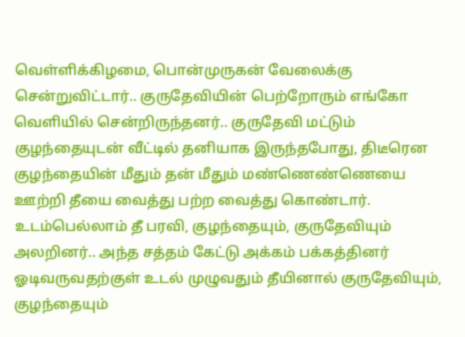வெள்ளிக்கிழமை, பொன்முருகன் வேலைக்கு சென்றுவிட்டார்.. குருதேவியின் பெற்றோரும் எங்கோ வெளியில் சென்றிருந்தனர்.. குருதேவி மட்டும் குழந்தையுடன் வீட்டில் தனியாக இருந்தபோது, திடீரென குழந்தையின் மீதும் தன் மீதும் மண்ணெண்ணெயை ஊற்றி தீயை வைத்து பற்ற வைத்து கொண்டார்.
உடம்பெல்லாம் தீ பரவி, குழந்தையும், குருதேவியும் அலறினர்.. அந்த சத்தம் கேட்டு அக்கம் பக்கத்தினர் ஓடிவருவதற்குள் உடல் முழுவதும் தீயினால் குருதேவியும், குழந்தையும்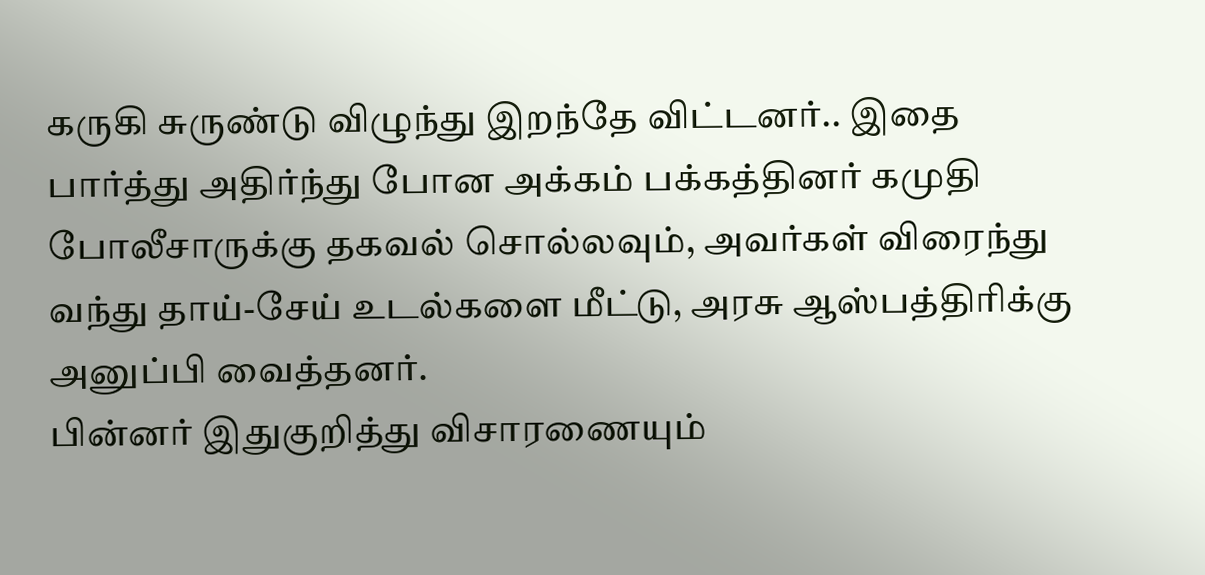கருகி சுருண்டு விழுந்து இறந்தே விட்டனர்.. இதை பார்த்து அதிர்ந்து போன அக்கம் பக்கத்தினர் கமுதி போலீசாருக்கு தகவல் சொல்லவும், அவர்கள் விரைந்து வந்து தாய்-சேய் உடல்களை மீட்டு, அரசு ஆஸ்பத்திரிக்கு அனுப்பி வைத்தனர்.
பின்னர் இதுகுறித்து விசாரணையும்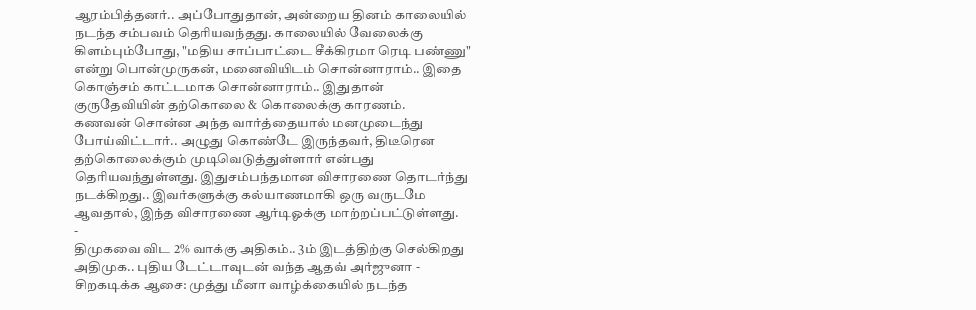ஆரம்பித்தனர்.. அப்போதுதான், அன்றைய தினம் காலையில் நடந்த சம்பவம் தெரியவந்தது. காலையில் வேலைக்கு கிளம்பும்போது, "மதிய சாப்பாட்டை சீக்கிரமா ரெடி பண்ணு" என்று பொன்முருகன், மனைவியிடம் சொன்னாராம்.. இதை கொஞ்சம் காட்டமாக சொன்னாராம்.. இதுதான் குருதேவியின் தற்கொலை & கொலைக்கு காரணம்.
கணவன் சொன்ன அந்த வார்த்தையால் மனமுடைந்து போய்விட்டார்.. அழுது கொண்டே இருந்தவர், திடீரென தற்கொலைக்கும் முடிவெடுத்துள்ளார் என்பது தெரியவந்துள்ளது. இதுசம்பந்தமான விசாரணை தொடர்ந்து நடக்கிறது.. இவர்களுக்கு கல்யாணமாகி ஒரு வருடமே ஆவதால், இந்த விசாரணை ஆர்டிஓக்கு மாற்றப்பட்டுள்ளது.
-
திமுகவை விட 2% வாக்கு அதிகம்.. 3ம் இடத்திற்கு செல்கிறது அதிமுக.. புதிய டேட்டாவுடன் வந்த ஆதவ் அர்ஜுனா -
சிறகடிக்க ஆசை: முத்து மீனா வாழ்க்கையில் நடந்த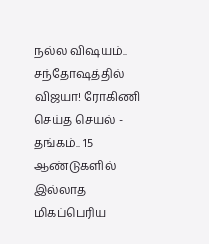நல்ல விஷயம்.. சந்தோஷத்தில் விஜயா! ரோகிணி செய்த செயல் -
தங்கம்.. 15 ஆண்டுகளில் இல்லாத மிகப்பெரிய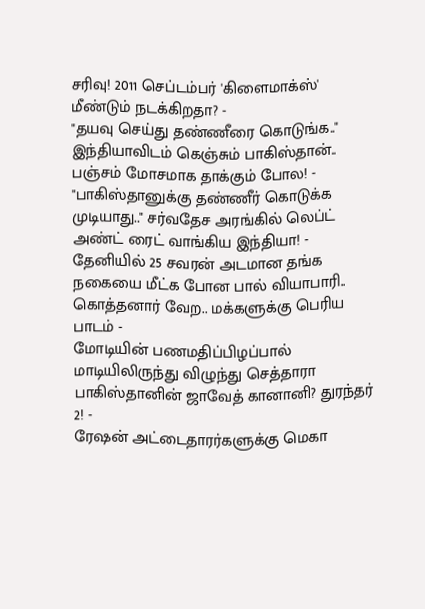சரிவு! 2011 செப்டம்பர் 'கிளைமாக்ஸ்' மீண்டும் நடக்கிறதா? -
"தயவு செய்து தண்ணீரை கொடுங்க.." இந்தியாவிடம் கெஞ்சும் பாகிஸ்தான்.. பஞ்சம் மோசமாக தாக்கும் போல! -
"பாகிஸ்தானுக்கு தண்ணீர் கொடுக்க முடியாது.." சர்வதேச அரங்கில் லெப்ட் அண்ட் ரைட் வாங்கிய இந்தியா! -
தேனியில் 25 சவரன் அடமான தங்க நகையை மீட்க போன பால் வியாபாரி.. கொத்தனார் வேற.. மக்களுக்கு பெரிய பாடம் -
மோடியின் பணமதிப்பிழப்பால் மாடியிலிருந்து விழுந்து செத்தாரா பாகிஸ்தானின் ஜாவேத் கானானி? துரந்தர் 2! -
ரேஷன் அட்டைதாரர்களுக்கு மெகா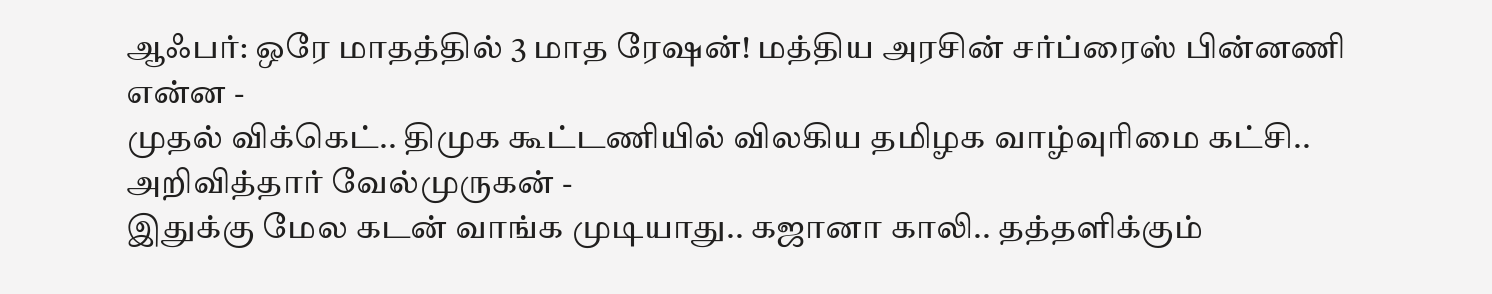ஆஃபர்: ஒரே மாதத்தில் 3 மாத ரேஷன்! மத்திய அரசின் சர்ப்ரைஸ் பின்னணி என்ன -
முதல் விக்கெட்.. திமுக கூட்டணியில் விலகிய தமிழக வாழ்வுரிமை கட்சி.. அறிவித்தார் வேல்முருகன் -
இதுக்கு மேல கடன் வாங்க முடியாது.. கஜானா காலி.. தத்தளிக்கும்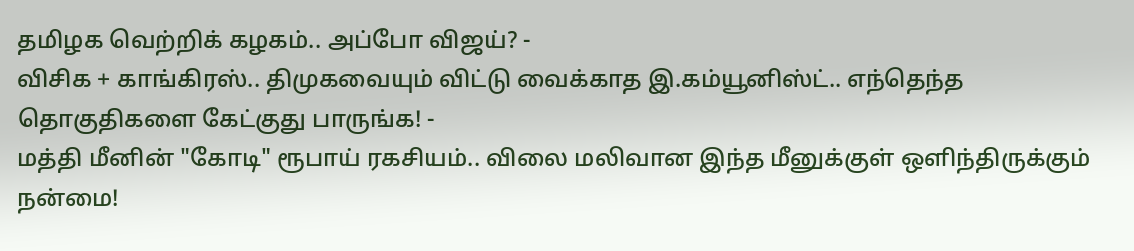தமிழக வெற்றிக் கழகம்.. அப்போ விஜய்? -
விசிக + காங்கிரஸ்.. திமுகவையும் விட்டு வைக்காத இ.கம்யூனிஸ்ட்.. எந்தெந்த தொகுதிகளை கேட்குது பாருங்க! -
மத்தி மீனின் "கோடி" ரூபாய் ரகசியம்.. விலை மலிவான இந்த மீனுக்குள் ஒளிந்திருக்கும் நன்மை!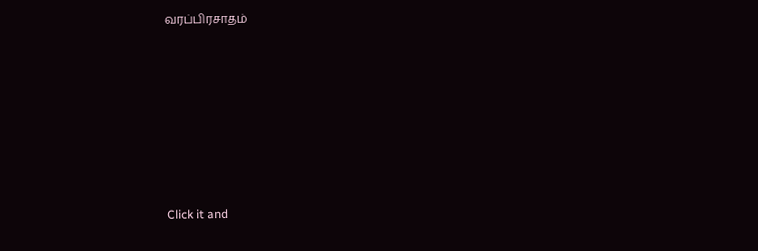வரப்பிரசாதம்












Click it and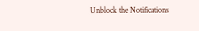Unblock the Notifications